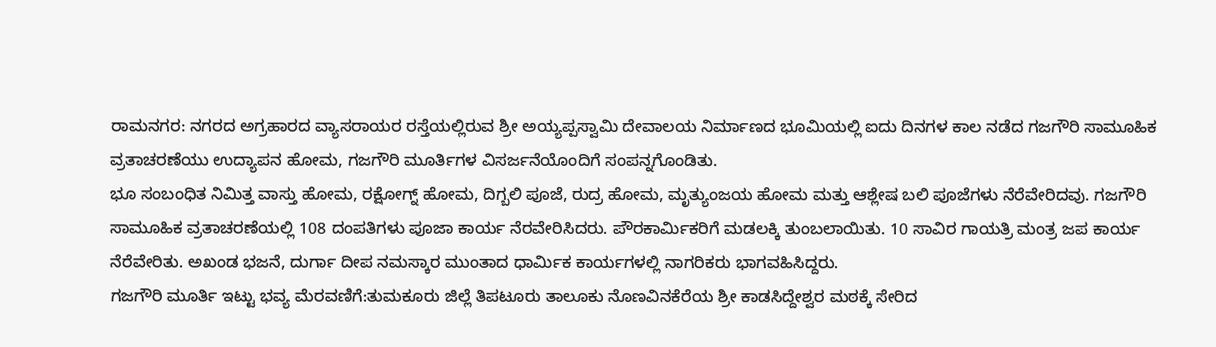ರಾಮನಗರ: ನಗರದ ಅಗ್ರಹಾರದ ವ್ಯಾಸರಾಯರ ರಸ್ತೆಯಲ್ಲಿರುವ ಶ್ರೀ ಅಯ್ಯಪ್ಪಸ್ವಾಮಿ ದೇವಾಲಯ ನಿರ್ಮಾಣದ ಭೂಮಿಯಲ್ಲಿ ಐದು ದಿನಗಳ ಕಾಲ ನಡೆದ ಗಜಗೌರಿ ಸಾಮೂಹಿಕ ವ್ರತಾಚರಣೆಯು ಉದ್ಯಾಪನ ಹೋಮ, ಗಜಗೌರಿ ಮೂರ್ತಿಗಳ ವಿಸರ್ಜನೆಯೊಂದಿಗೆ ಸಂಪನ್ನಗೊಂಡಿತು.
ಭೂ ಸಂಬಂಧಿತ ನಿಮಿತ್ತ ವಾಸ್ತು ಹೋಮ, ರಕ್ಷೋಗ್ನ್ ಹೋಮ, ದಿಗ್ಬಲಿ ಪೂಜೆ, ರುದ್ರ ಹೋಮ, ಮೃತ್ಯುಂಜಯ ಹೋಮ ಮತ್ತು ಆಶ್ಲೇಷ ಬಲಿ ಪೂಜೆಗಳು ನೆರೆವೇರಿದವು. ಗಜಗೌರಿ ಸಾಮೂಹಿಕ ವ್ರತಾಚರಣೆಯಲ್ಲಿ 108 ದಂಪತಿಗಳು ಪೂಜಾ ಕಾರ್ಯ ನೆರವೇರಿಸಿದರು. ಪೌರಕಾರ್ಮಿಕರಿಗೆ ಮಡಲಕ್ಕಿ ತುಂಬಲಾಯಿತು. 10 ಸಾವಿರ ಗಾಯತ್ರಿ ಮಂತ್ರ ಜಪ ಕಾರ್ಯ ನೆರೆವೇರಿತು. ಅಖಂಡ ಭಜನೆ, ದುರ್ಗಾ ದೀಪ ನಮಸ್ಕಾರ ಮುಂತಾದ ಧಾರ್ಮಿಕ ಕಾರ್ಯಗಳಲ್ಲಿ ನಾಗರಿಕರು ಭಾಗವಹಿಸಿದ್ದರು.
ಗಜಗೌರಿ ಮೂರ್ತಿ ಇಟ್ಟು ಭವ್ಯ ಮೆರವಣಿಗೆ:ತುಮಕೂರು ಜಿಲ್ಲೆ ತಿಪಟೂರು ತಾಲೂಕು ನೊಣವಿನಕೆರೆಯ ಶ್ರೀ ಕಾಡಸಿದ್ದೇಶ್ವರ ಮಠಕ್ಕೆ ಸೇರಿದ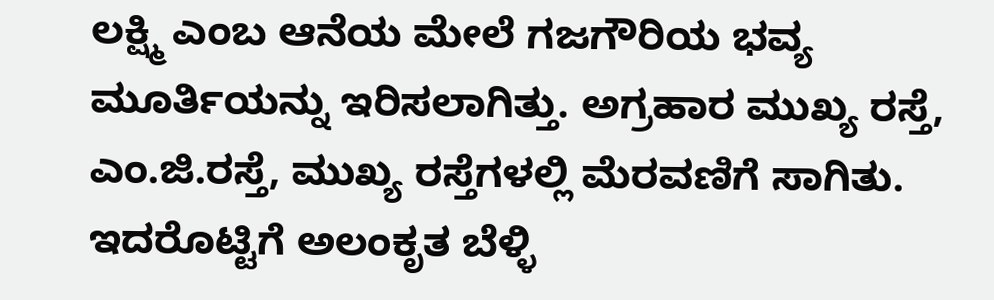ಲಕ್ಷ್ಮಿ ಎಂಬ ಆನೆಯ ಮೇಲೆ ಗಜಗೌರಿಯ ಭವ್ಯ ಮೂರ್ತಿಯನ್ನು ಇರಿಸಲಾಗಿತ್ತು. ಅಗ್ರಹಾರ ಮುಖ್ಯ ರಸ್ತೆ, ಎಂ.ಜಿ.ರಸ್ತೆ, ಮುಖ್ಯ ರಸ್ತೆಗಳಲ್ಲಿ ಮೆರವಣಿಗೆ ಸಾಗಿತು. ಇದರೊಟ್ಟಿಗೆ ಅಲಂಕೃತ ಬೆಳ್ಳಿ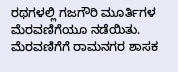ರಥಗಳಲ್ಲಿ ಗಜಗೌರಿ ಮೂರ್ತಿಗಳ ಮೆರವಣಿಗೆಯೂ ನಡೆಯಿತು.
ಮೆರವಣಿಗೆಗೆ ರಾಮನಗರ ಶಾಸಕ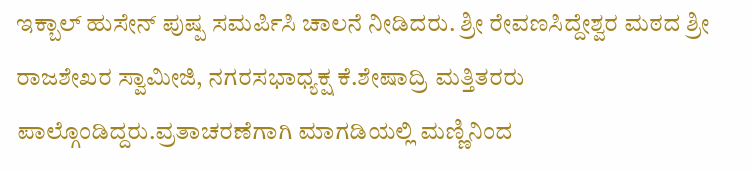ಇಕ್ಬಾಲ್ ಹುಸೇನ್ ಪುಷ್ಪ ಸಮರ್ಪಿಸಿ ಚಾಲನೆ ನೀಡಿದರು. ಶ್ರೀ ರೇವಣಸಿದ್ದೇಶ್ವರ ಮಠದ ಶ್ರೀ ರಾಜಶೇಖರ ಸ್ವಾಮೀಜಿ, ನಗರಸಭಾಧ್ಯಕ್ಷ ಕೆ.ಶೇಷಾದ್ರಿ ಮತ್ತಿತರರು ಪಾಲ್ಗೊಂಡಿದ್ದರು.ವ್ರತಾಚರಣೆಗಾಗಿ ಮಾಗಡಿಯಲ್ಲಿ ಮಣ್ಣಿನಿಂದ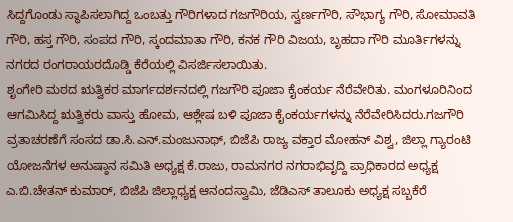ಸಿದ್ದಗೊಂಡು ಸ್ಥಾಪಿಸಲಾಗಿದ್ದ ಒಂಬತ್ತು ಗೌರಿಗಳಾದ ಗಜಗೌರಿಯ, ಸ್ವರ್ಣಗೌರಿ, ಸೌಭಾಗ್ಯ ಗೌರಿ, ಸೋಮಾವತಿ ಗೌರಿ, ಹಸ್ತ ಗೌರಿ, ಸಂಪದ ಗೌರಿ, ಸ್ಕಂದಮಾತಾ ಗೌರಿ, ಕನಕ ಗೌರಿ ವಿಜಯ, ಬೃಹದಾ ಗೌರಿ ಮೂರ್ತಿಗಳನ್ನು ನಗರದ ರಂಗರಾಯರದೊಡ್ಡಿ ಕೆರೆಯಲ್ಲಿ ವಿಸರ್ಜಿಸಲಾಯಿತು.
ಶೃಂಗೇರಿ ಮಠದ ಋತ್ವಿಕರ ಮಾರ್ಗದರ್ಶನದಲ್ಲಿ ಗಜಗೌರಿ ಪೂಜಾ ಕೈಂಕರ್ಯ ನೆರೆವೇರಿತು. ಮಂಗಳೂರಿನಿಂದ ಆಗಮಿಸಿದ್ದ ಋತ್ವಿಕರು ವಾಸ್ತು ಹೋಮ, ಆಶ್ಲೇಷ ಬಳಿ ಪೂಜಾ ಕೈಂಕರ್ಯಗಳನ್ನು ನೆರೆವೇರಿಸಿದರು.ಗಜಗೌರಿ ವ್ರತಾಚರಣೆಗೆ ಸಂಸದ ಡಾ.ಸಿ.ಎನ್.ಮಂಜುನಾಥ್, ಬಿಜೆಪಿ ರಾಜ್ಯ ವಕ್ತಾರ ಮೋಹನ್ ವಿಶ್ವ, ಜಿಲ್ಲಾ ಗ್ಯಾರಂಟಿ ಯೋಜನೆಗಳ ಅನುಷ್ಠಾನ ಸಮಿತಿ ಅಧ್ಯಕ್ಷ ಕೆ.ರಾಜು, ರಾಮನಗರ ನಗರಾಭಿವೃದ್ದಿ ಪ್ರಾಧಿಕಾರದ ಅಧ್ಯಕ್ಷ ಎ.ಬಿ.ಚೇತನ್ ಕುಮಾರ್, ಬಿಜೆಪಿ ಜಿಲ್ಲಾಧ್ಯಕ್ಷ ಆನಂದಸ್ವಾಮಿ, ಜೆಡಿಎಸ್ ತಾಲೂಕು ಅಧ್ಯಕ್ಷ ಸಬ್ಬಕೆರೆ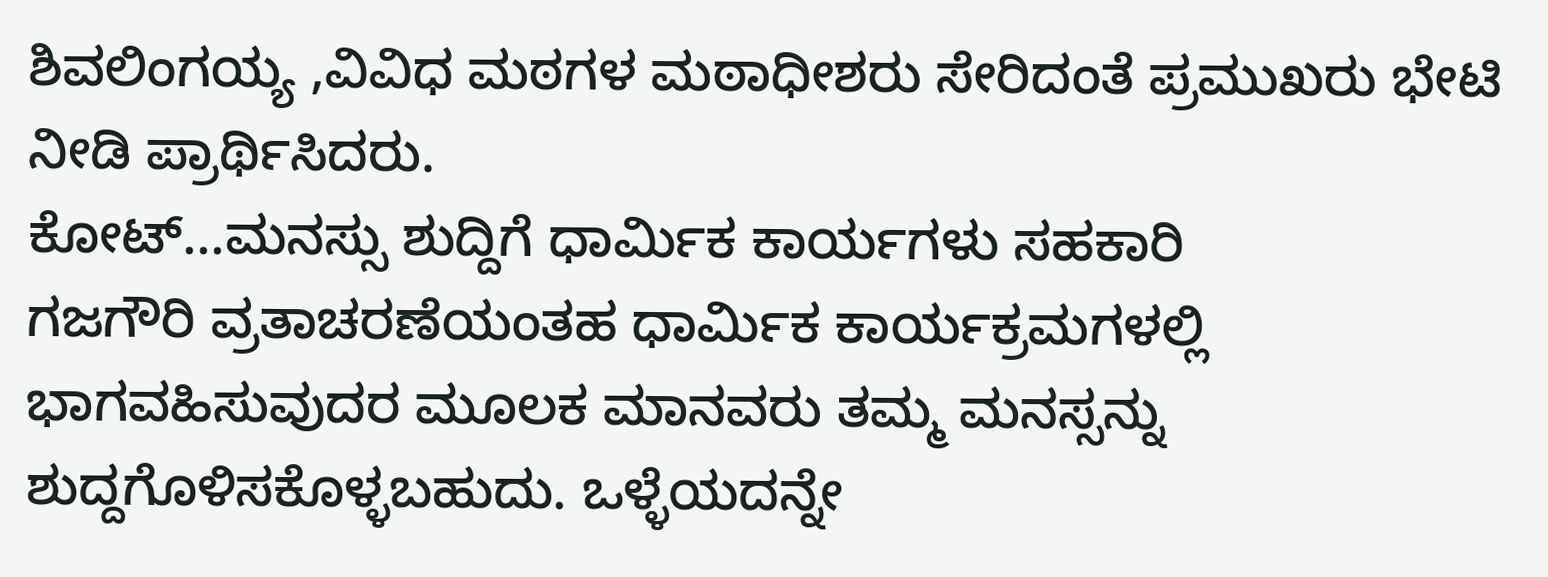ಶಿವಲಿಂಗಯ್ಯ ,ವಿವಿಧ ಮಠಗಳ ಮಠಾಧೀಶರು ಸೇರಿದಂತೆ ಪ್ರಮುಖರು ಭೇಟಿ ನೀಡಿ ಪ್ರಾರ್ಥಿಸಿದರು.
ಕೋಟ್...ಮನಸ್ಸು ಶುದ್ದಿಗೆ ಧಾರ್ಮಿಕ ಕಾರ್ಯಗಳು ಸಹಕಾರಿ
ಗಜಗೌರಿ ವ್ರತಾಚರಣೆಯಂತಹ ಧಾರ್ಮಿಕ ಕಾರ್ಯಕ್ರಮಗಳಲ್ಲಿ ಭಾಗವಹಿಸುವುದರ ಮೂಲಕ ಮಾನವರು ತಮ್ಮ ಮನಸ್ಸನ್ನು ಶುದ್ದಗೊಳಿಸಕೊಳ್ಳಬಹುದು. ಒಳ್ಳೆಯದನ್ನೇ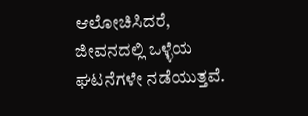ಆಲೋಚಿಸಿದರೆ, ಜೀವನದಲ್ಲಿ ಒಳ್ಳೆಯ ಘಟನೆಗಳೇ ನಡೆಯುತ್ತವೆ.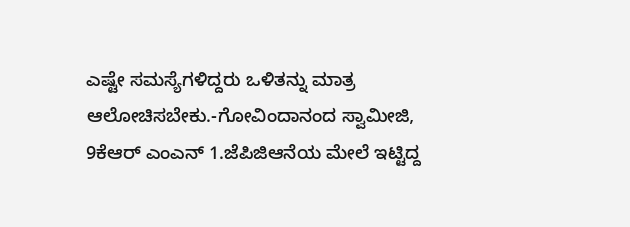ಎಷ್ಟೇ ಸಮಸ್ಯೆಗಳಿದ್ದರು ಒಳಿತನ್ನು ಮಾತ್ರ ಆಲೋಚಿಸಬೇಕು.-ಗೋವಿಂದಾನಂದ ಸ್ವಾಮೀಜಿ,
9ಕೆಆರ್ ಎಂಎನ್ 1.ಜೆಪಿಜಿಆನೆಯ ಮೇಲೆ ಇಟ್ಟಿದ್ದ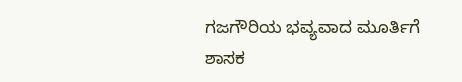ಗಜಗೌರಿಯ ಭವ್ಯವಾದ ಮೂರ್ತಿಗೆ ಶಾಸಕ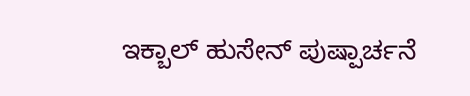ಇಕ್ಬಾಲ್ ಹುಸೇನ್ ಪುಷ್ಪಾರ್ಚನೆ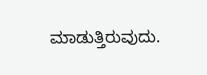ಮಾಡುತ್ತಿರುವುದು.